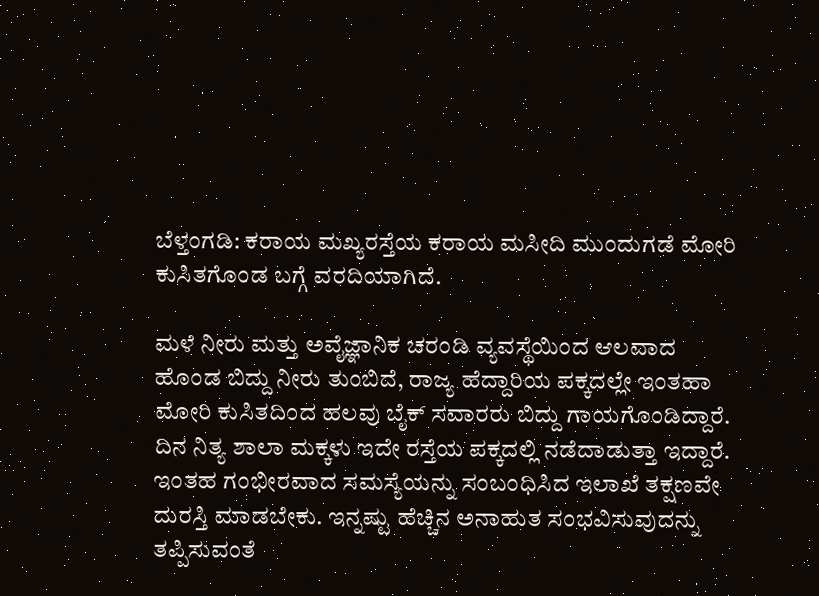ಬೆಳ್ತಂಗಡಿ: ಕರಾಯ ಮಖ್ಯರಸ್ತೆಯ ಕರಾಯ ಮಸೀದಿ ಮುಂದುಗಡೆ ಮೋರಿ ಕುಸಿತಗೊಂಡ ಬಗ್ಗೆ ವರದಿಯಾಗಿದೆ.

ಮಳೆ ನೀರು ಮತ್ತು ಅವೈಜ್ಞಾನಿಕ ಚರಂಡಿ ವ್ಯವಸ್ಥೆಯಿಂದ ಆಲವಾದ ಹೊಂಡ ಬಿದ್ದು ನೀರು ತುಂಬಿದೆ, ರಾಜ್ಯ ಹೆದ್ದಾರಿಯ ಪಕ್ಕದಲ್ಲೇ ಇಂತಹಾ ಮೋರಿ ಕುಸಿತದಿಂದ ಹಲವು ಬೈಕ್ ಸವಾರರು ಬಿದ್ದು ಗಾಯಗೊಂಡಿದ್ದಾರೆ. ದಿನ ನಿತ್ಯ ಶಾಲಾ ಮಕ್ಕಳು ಇದೇ ರಸ್ತೆಯ ಪಕ್ಕದಲ್ಲಿ ನಡೆದಾಡುತ್ತಾ ಇದ್ದಾರೆ.
ಇಂತಹ ಗಂಭೀರವಾದ ಸಮಸ್ಯೆಯನ್ನು ಸಂಬಂಧಿಸಿದ ಇಲಾಖೆ ತಕ್ಷಣವೇ ದುರಸ್ತಿ ಮಾಡಬೇಕು. ಇನ್ನಷ್ಟು ಹೆಚ್ಚಿನ ಅನಾಹುತ ಸಂಭವಿಸುವುದನ್ನು ತಪ್ಪಿಸುವಂತೆ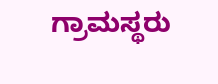ಗ್ರಾಮಸ್ಥರು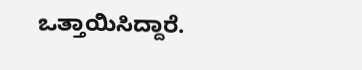ಒತ್ತಾಯಿಸಿದ್ದಾರೆ.